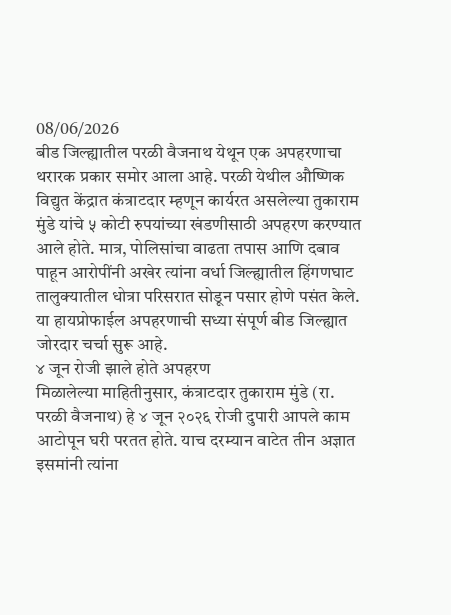08/06/2026
बीड जिल्ह्यातील परळी वैजनाथ येथून एक अपहरणाचा थरारक प्रकार समोर आला आहे. परळी येथील औष्णिक विद्युत केंद्रात कंत्राटदार म्हणून कार्यरत असलेल्या तुकाराम मुंडे यांचे ५ कोटी रुपयांच्या खंडणीसाठी अपहरण करण्यात आले होते. मात्र, पोलिसांचा वाढता तपास आणि दबाव पाहून आरोपींनी अखेर त्यांना वर्धा जिल्ह्यातील हिंगणघाट तालुक्यातील धोत्रा परिसरात सोडून पसार होणे पसंत केले. या हायप्रोफाईल अपहरणाची सध्या संपूर्ण बीड जिल्ह्यात जोरदार चर्चा सुरू आहे.
४ जून रोजी झाले होते अपहरण
मिळालेल्या माहितीनुसार, कंत्राटदार तुकाराम मुंडे (रा. परळी वैजनाथ) हे ४ जून २०२६ रोजी दुपारी आपले काम आटोपून घरी परतत होते. याच दरम्यान वाटेत तीन अज्ञात इसमांनी त्यांना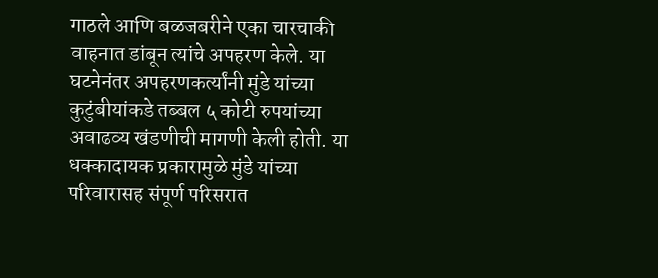गाठले आणि बळजबरीने एका चारचाकी वाहनात डांबून त्यांचे अपहरण केले. या घटनेनंतर अपहरणकर्त्यांनी मुंडे यांच्या कुटुंबीयांकडे तब्बल ५ कोटी रुपयांच्या अवाढव्य खंडणीची मागणी केली होती. या धक्कादायक प्रकारामुळे मुंडे यांच्या परिवारासह संपूर्ण परिसरात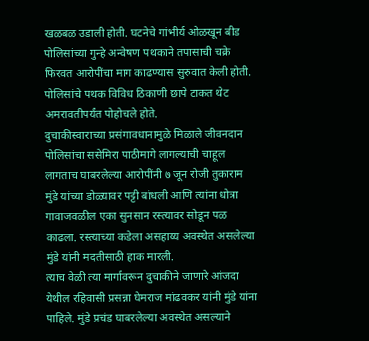खळबळ उडाली होती. घटनेचे गांभीर्य ओळखून बीड पोलिसांच्या गुन्हे अन्वेषण पथकाने तपासाची चक्रे फिरवत आरोपींचा माग काढण्यास सुरुवात केली होती. पोलिसांचे पथक विविध ठिकाणी छापे टाकत थेट अमरावतीपर्यंत पोहोचले होते.
दुचाकीस्वाराच्या प्रसंगावधानामुळे मिळाले जीवनदान
पोलिसांचा ससेमिरा पाठीमागे लागल्याची चाहूल लागताच घाबरलेल्या आरोपींनी ७ जून रोजी तुकाराम मुंडे यांच्या डोळ्यावर पट्टी बांधली आणि त्यांना धोत्रा गावाजवळील एका सुनसान रस्त्यावर सोडून पळ काढला. रस्त्याच्या कडेला असहाय्य अवस्थेत असलेल्या मुंडे यांनी मदतीसाठी हाक मारली.
त्याच वेळी त्या मार्गावरून दुचाकीने जाणारे आंजदा येथील रहिवासी प्रसन्ना घेमराज मांढवकर यांनी मुंडे यांना पाहिले. मुंडे प्रचंड घाबरलेल्या अवस्थेत असल्याने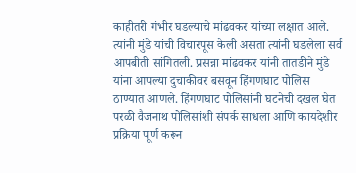काहीतरी गंभीर घडल्याचे मांढवकर यांच्या लक्षात आले. त्यांनी मुंडे यांची विचारपूस केली असता त्यांनी घडलेला सर्व आपबीती सांगितली. प्रसन्ना मांढवकर यांनी तातडीने मुंडे यांना आपल्या दुचाकीवर बसवून हिंगणघाट पोलिस ठाण्यात आणले. हिंगणघाट पोलिसांनी घटनेची दखल घेत परळी वैजनाथ पोलिसांशी संपर्क साधला आणि कायदेशीर प्रक्रिया पूर्ण करून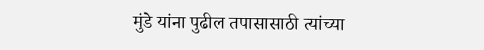मुंडे यांना पुढील तपासासाठी त्यांच्या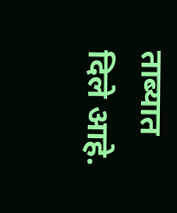ताब्यात दिले आहे.